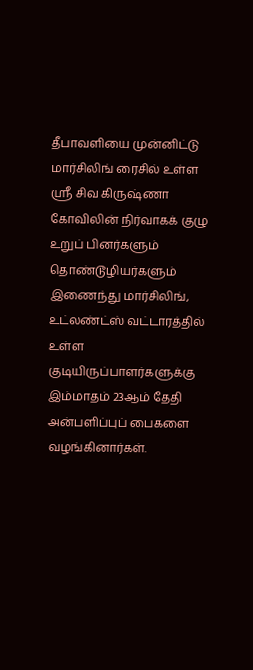தீபாவளியை முன்னிட்டு மார்சிலிங் ரைசில் உள்ள ஸ்ரீ சிவ கிருஷ்ணா கோவிலின் நிர்வாகக் குழு உறுப் பினர்களும் தொண்டூழியர்களும் இணைந்து மார்சிலிங், உட்லண்ட்ஸ் வட்டாரத்தில் உள்ள குடியிருப்பாளர்களுக்கு இம்மாதம் 23ஆம் தேதி அன்பளிப்புப் பைகளை வழங்கினார்கள்.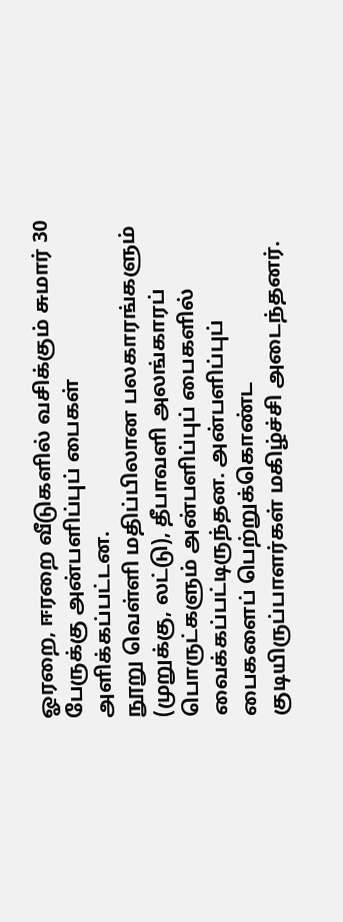ஓரறை, ஈரறை வீடுகளில் வசிக்கும் சுமார் 30 பேருக்கு அன்பளிப்புப் பைகள் அளிக்கப்பட்டன.
நூறு வெள்ளி மதிப்பிலான பலகாரங்களும் (முறுக்கு, லட்டு), தீபாவளி அலங்காரப் பொருட்களும் அன்பளிப்புப் பைகளில் வைக்கப்பட்டிருந்தன. அன்பளிப்புப் பைகளைப் பெற்றுக்கொண்ட குடியிருப்பாளர்கள் மகிழ்ச்சி அடைந்தனர்.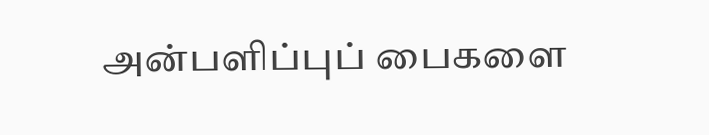அன்பளிப்புப் பைகளை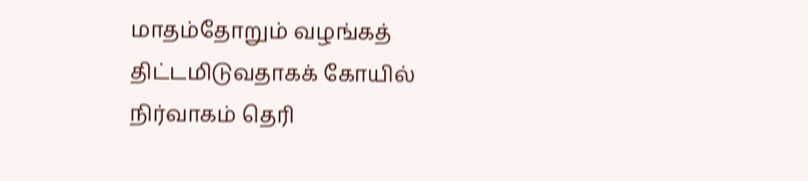மாதம்தோறும் வழங்கத் திட்டமிடுவதாகக் கோயில் நிர்வாகம் தெரி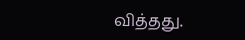வித்தது.